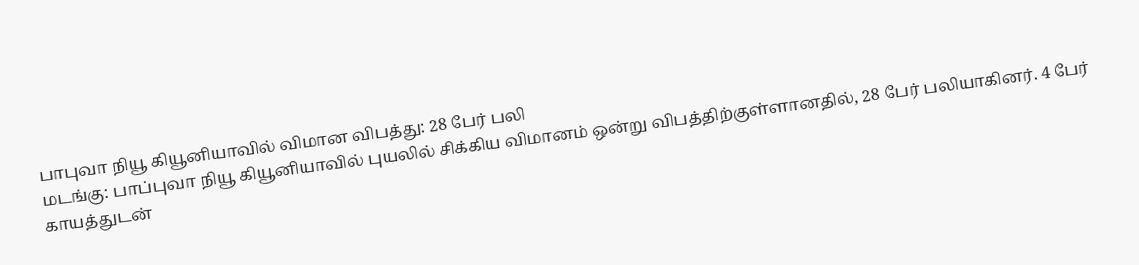பாபுவா நியூ கியூனியாவில் விமான விபத்து: 28 பேர் பலி
மடங்கு: பாப்புவா நியூ கியூனியாவில் புயலில் சிக்கிய விமானம் ஒன்று விபத்திற்குள்ளானதில், 28 பேர் பலியாகினர். 4 பேர் காயத்துடன்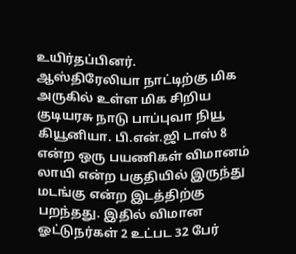உயிர்தப்பினர்.
ஆஸ்திரேலியா நாட்டிற்கு மிக அருகில் உள்ள மிக சிறிய குடியரசு நாடு பாப்புவா நியூ கியூனியா. பி.என்.ஜி டாஸ் 8 என்ற ஒரு பயணிகள் விமானம் லாயி என்ற பகுதியில் இருந்து மடங்கு என்ற இடத்திற்கு பறந்தது. இதில் விமான ஓட்டுநர்கள் 2 உட்பட 32 பேர்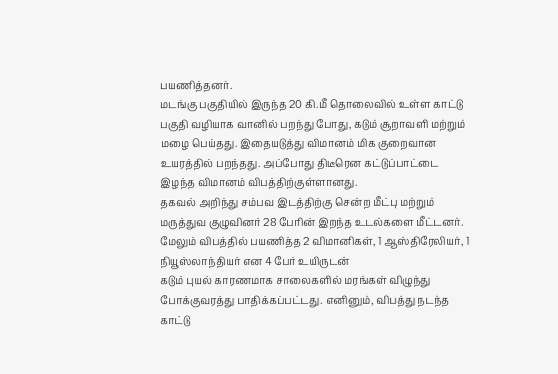பயணித்தனர்.
மடங்கு பகுதியில் இருந்த 20 கி.மீ தொலைவில் உள்ள காட்டு பகுதி வழியாக வானில் பறந்து போது, கடும் சூறாவளி மற்றும் மழை பெய்தது. இதையடுத்து விமானம் மிக குறைவான உயரத்தில் பறந்தது. அப்போது திடீரென கட்டுப்பாட்டை இழந்த விமானம் விபத்திற்குள்ளானது.
தகவல் அறிந்து சம்பவ இடத்திற்கு சென்ற மீட்பு மற்றும் மருத்துவ குழுவினர் 28 பேரின் இறந்த உடல்களை மீட்டனர். மேலும் விபத்தில் பயணித்த 2 விமானிகள், 1 ஆஸ்திரேலியர், 1 நியூஸ்லாந்தியர் என 4 பேர் உயிருடன்
கடும் புயல் காரணமாக சாலைகளில் மரங்கள் விழுந்து போக்குவரத்து பாதிக்கப்பட்டது. எனினும், விபத்து நடந்த காட்டு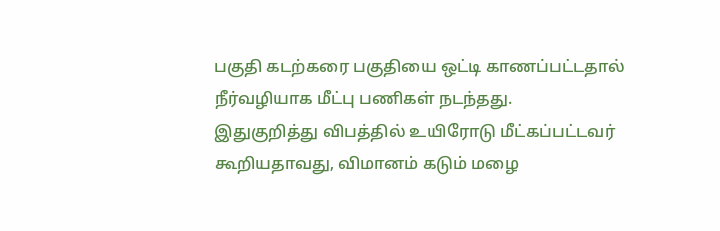பகுதி கடற்கரை பகுதியை ஒட்டி காணப்பட்டதால் நீர்வழியாக மீட்பு பணிகள் நடந்தது.
இதுகுறித்து விபத்தில் உயிரோடு மீட்கப்பட்டவர் கூறியதாவது, விமானம் கடும் மழை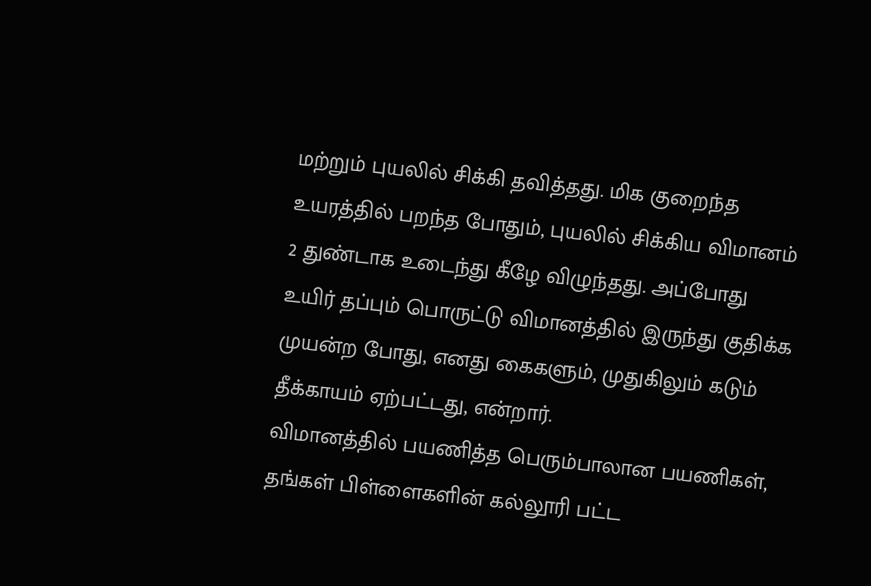மற்றும் புயலில் சிக்கி தவித்தது. மிக குறைந்த உயரத்தில் பறந்த போதும், புயலில் சிக்கிய விமானம் 2 துண்டாக உடைந்து கீழே விழுந்தது. அப்போது உயிர் தப்பும் பொருட்டு விமானத்தில் இருந்து குதிக்க முயன்ற போது, எனது கைகளும், முதுகிலும் கடும் தீக்காயம் ஏற்பட்டது, என்றார்.
விமானத்தில் பயணித்த பெரும்பாலான பயணிகள், தங்கள் பிள்ளைகளின் கல்லூரி பட்ட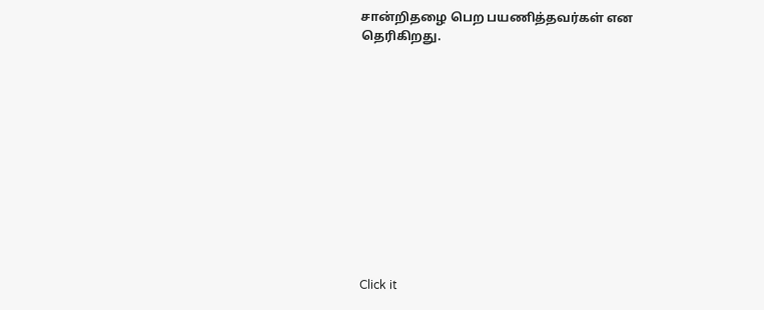சான்றிதழை பெற பயணித்தவர்கள் என தெரிகிறது.












Click it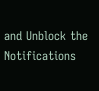and Unblock the Notifications